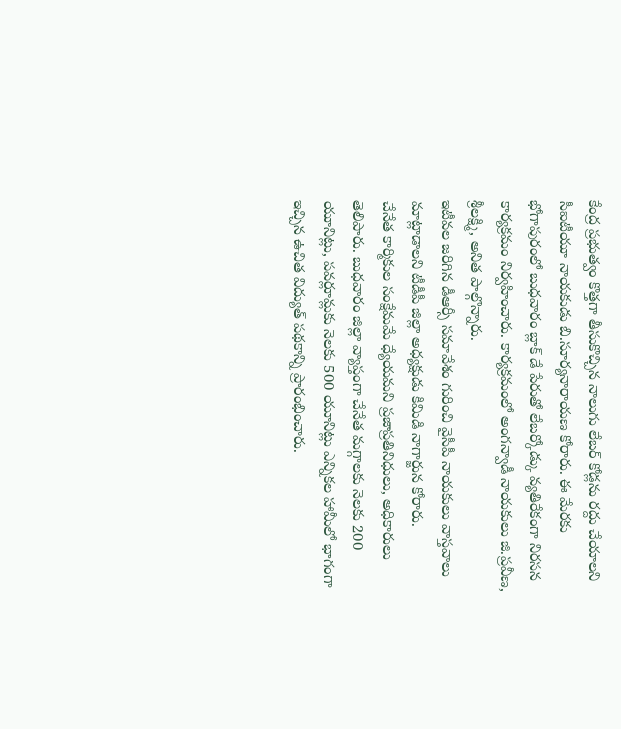కేంద్ర ప్రభుత్వం కొత్తగా తీసుకొచ్చిన నాలుగు లేబర్ కోడ్లను రద్దు చేయాలని సీఐటీయూ నాయకుడు బి.సూర్యనారాయణ కోరారు. ఈ మేరకు భోగాపురంలో బుధవారం బ్లాక్ డే పేరుతో లేబర్కోడ్కు వ్యతిరేకంగా నిరసన కార్యక్రమం నిర్వహించారు. కార్యక్రమంలో అంగన్వాడీ నాయకులు జి.ప్రవీణ, శ్రీలక్ష్మి, అనిత పాల్గొన్నారు.
ఇటీవల జరిగిన డీఆర్సీ సమావేశం గురించి వైసీపీ నాయకులు వాస్తవాలు మాట్లాడాలని టీడీపీ జిల్లా అధ్యక్షుడు కిమిడి నాగార్జున కోరారు.
చేనేత కార్మికుల సంక్షేమమే ధ్యేయమని ప్రజాప్రతినిధులు, అధికారులు తెలిపారు. బుధవారం జిల్లా వ్యాప్తంగా చేనేత మగ్గాలకు నెలకు 200 యూనిట్లు, పవర్లూమ్లకు నెలకు 500 యూనిట్లు ఎన్నికల హామీలో భాగంగా ఇచ్చిన ఉచిత విద్యుత్ పథకాన్ని ప్రారంభించారు.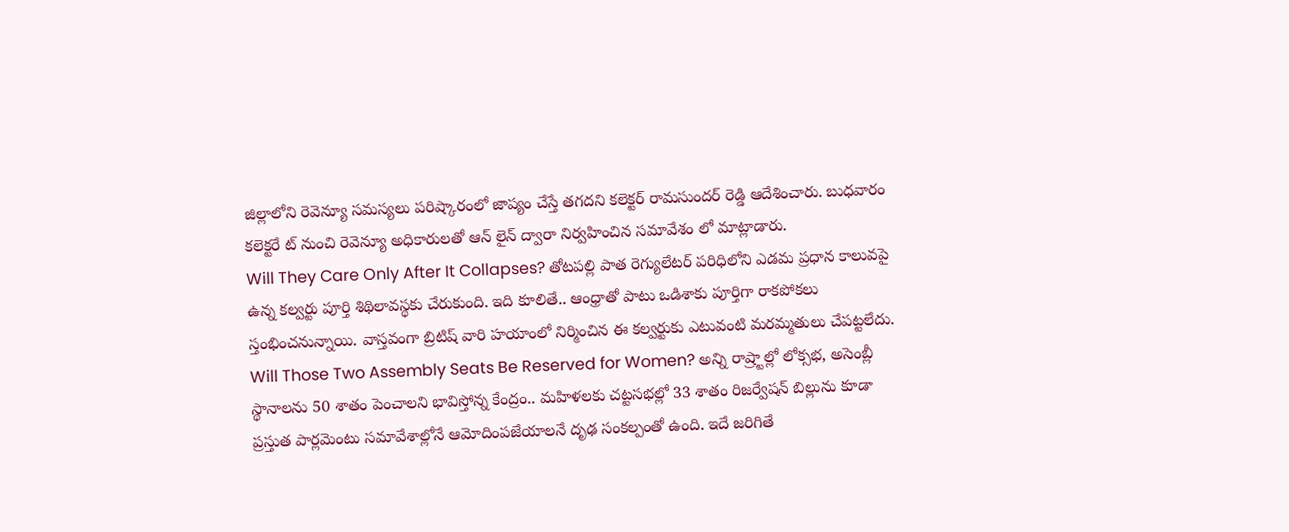జిల్లాలోని రెవెన్యూ సమస్యలు పరిష్కారంలో జాప్యం చేస్తే తగదని కలెక్టర్ రామసుందర్ రెడ్డి ఆదేశించారు. బుధవారం కలెక్టరే ట్ నుంచి రెవెన్యూ అధికారులతో ఆన్ లైన్ ద్వారా నిర్వహించిన సమావేశం లో మాట్లాడారు.
Will They Care Only After It Collapses? తోటపల్లి పాత రెగ్యులేటర్ పరిధిలోని ఎడమ ప్రధాన కాలువపై ఉన్న కల్వర్టు పూర్తి శిథిలావస్థకు చేరుకుంది. ఇది కూలితే.. ఆంధ్రాతో పాటు ఒడిశాకు పూర్తిగా రాకపోకలు స్తంభించనున్నాయి. వాస్తవంగా బ్రిటిష్ వారి హయాంలో నిర్మించిన ఈ కల్వర్టుకు ఎటువంటి మరమ్మతులు చేపట్టలేదు.
Will Those Two Assembly Seats Be Reserved for Women? అన్ని రాష్ర్టాల్లో లోక్సభ, అసెంబ్లీ స్థానాలను 50 శాతం పెంచాలని భావిస్తోన్న కేంద్రం.. మహిళలకు చట్టసభల్లో 33 శాతం రిజర్వేషన్ బిల్లును కూడా ప్రస్తుత పార్లమెంటు సమావేశాల్లోనే ఆమోదింపజేయాలనే దృఢ సంకల్పంతో ఉంది. ఇదే జరిగితే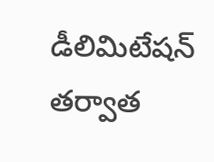డీలిమిటేషన్ తర్వాత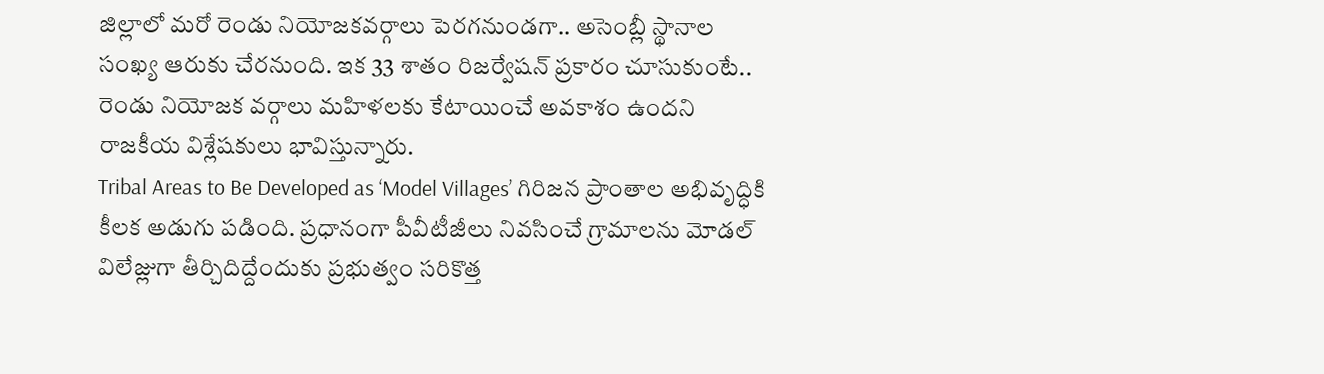జిల్లాలో మరో రెండు నియోజకవర్గాలు పెరగనుండగా.. అసెంబ్లీ స్థానాల సంఖ్య ఆరుకు చేరనుంది. ఇక 33 శాతం రిజర్వేషన్ ప్రకారం చూసుకుంటే.. రెండు నియోజక వర్గాలు మహిళలకు కేటాయించే అవకాశం ఉందని రాజకీయ విశ్లేషకులు భావిస్తున్నారు.
Tribal Areas to Be Developed as ‘Model Villages’ గిరిజన ప్రాంతాల అభివృద్ధికి కీలక అడుగు పడింది. ప్రధానంగా పీవీటీజీలు నివసించే గ్రామాలను మోడల్ విలేజ్లుగా తీర్చిదిద్దేందుకు ప్రభుత్వం సరికొత్త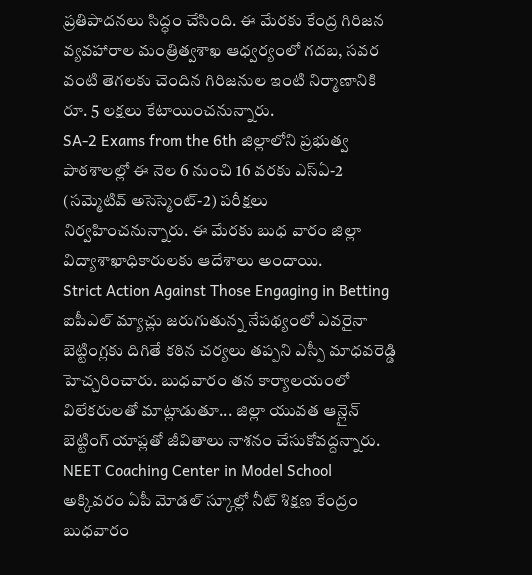ప్రతిపాదనలు సిద్ధం చేసింది. ఈ మేరకు కేంద్ర గిరిజన వ్యవహారాల మంత్రిత్వశాఖ ఆధ్వర్యంలో గదబ, సవర వంటి తెగలకు చెందిన గిరిజనుల ఇంటి నిర్మాణానికి రూ. 5 లక్షలు కేటాయించనున్నారు.
SA-2 Exams from the 6th జిల్లాలోని ప్రభుత్వ పాఠశాలల్లో ఈ నెల 6 నుంచి 16 వరకు ఎస్ఏ-2 (సమ్మెటివ్ అసెస్మెంట్-2) పరీక్షలు నిర్వహించనున్నారు. ఈ మేరకు బుధ వారం జిల్లా విద్యాశాఖాధికారులకు ఆదేశాలు అందాయి.
Strict Action Against Those Engaging in Betting ఐపీఎల్ మ్యాచ్లు జరుగుతున్న నేపథ్యంలో ఎవరైనా బెట్టింగ్లకు దిగితే కఠిన చర్యలు తప్పని ఎస్పీ మాధవరెడ్డి హెచ్చరించారు. బుధవారం తన కార్యాలయంలో విలేకరులతో మాట్లాడుతూ... జిల్లా యువత ఆన్లైన్ బెట్టింగ్ యాప్లతో జీవితాలు నాశనం చేసుకోవద్దన్నారు.
NEET Coaching Center in Model School అక్కివరం ఏపీ మోడల్ స్కూల్లో నీట్ శిక్షణ కేంద్రం బుధవారం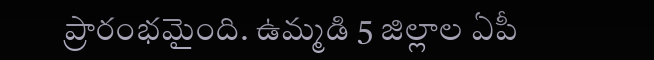ప్రారంభమైంది. ఉమ్మడి 5 జిల్లాల ఏపీ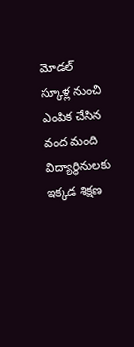మోడల్ స్కూళ్ల నుంచి ఎంపిక చేసిన వంద మంది విద్యార్థినులకు ఇక్కడ శిక్షణ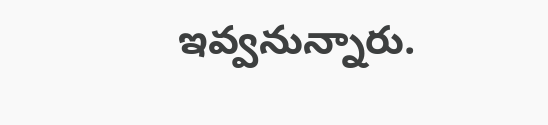ఇవ్వనున్నారు.